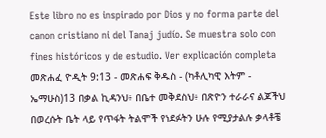Este libro no es inspirado por Dios y no forma parte del canon cristiano ni del Tanaj judío. Se muestra solo con fines históricos y de estudio. Ver explicación completa መጽሐፈ ዮዲት 9:13 - መጽሐፍ ቅዱስ - (ካቶሊካዊ እትም - ኤማሁስ)13 በቃል ኪዳንህ፥ በቤተ መቅደስህ፥ በጽዮን ተራራና ልጆችህ በወረሱት ቤት ላይ የጥፋት ትልሞች የነደፉትን ሁሉ የሚያታልሉ ቃላቶቼ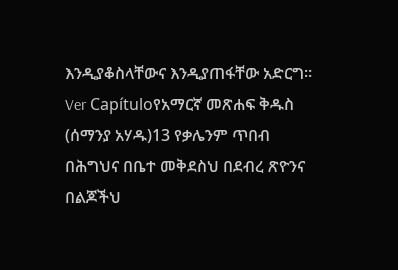እንዲያቆስላቸውና እንዲያጠፋቸው አድርግ። Ver Capítuloየአማርኛ መጽሐፍ ቅዱስ (ሰማንያ አሃዱ)13 የቃሌንም ጥበብ በሕግህና በቤተ መቅደስህ በደብረ ጽዮንና በልጆችህ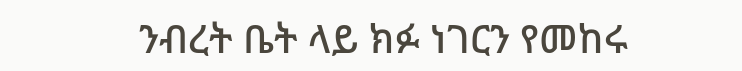ንብረት ቤት ላይ ክፉ ነገርን የመከሩ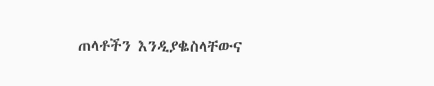ጠላቶችን እንዲያቈስላቸውና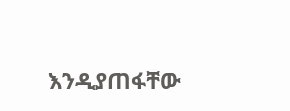እንዲያጠፋቸው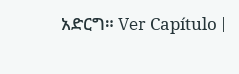አድርግ። Ver Capítulo |